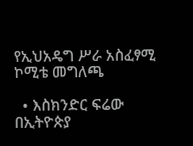የኢህአዴግ ሥራ አስፈፃሚ ኮሚቴ መግለጫ

  • እስክንድር ፍሬው
በኢትዮጵያ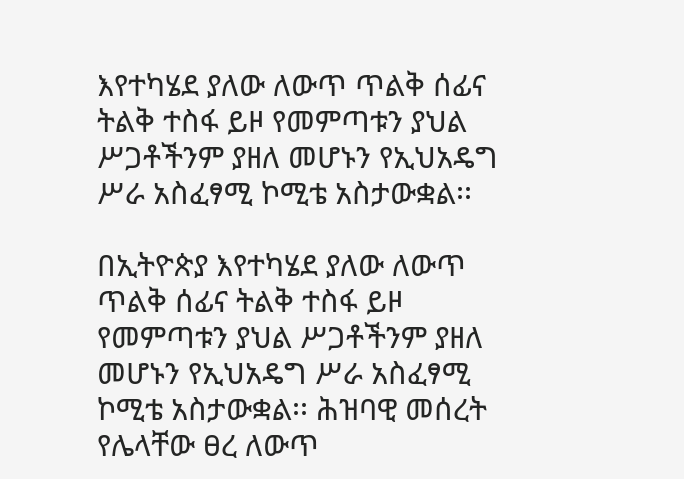እየተካሄደ ያለው ለውጥ ጥልቅ ሰፊና ትልቅ ተስፋ ይዞ የመምጣቱን ያህል ሥጋቶችንም ያዘለ መሆኑን የኢህአዴግ ሥራ አስፈፃሚ ኮሚቴ አስታውቋል፡፡

በኢትዮጵያ እየተካሄደ ያለው ለውጥ ጥልቅ ሰፊና ትልቅ ተስፋ ይዞ የመምጣቱን ያህል ሥጋቶችንም ያዘለ መሆኑን የኢህአዴግ ሥራ አስፈፃሚ ኮሚቴ አስታውቋል፡፡ ሕዝባዊ መሰረት የሌላቸው ፀረ ለውጥ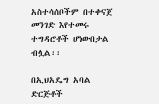አስተሳሰቦችም በተቀናጀ መንገድ እየተመሩ ተግዳሮቶች ሆነውበታል ብሏል፡፡

በኢህአዴግ አባል ድርጅቶች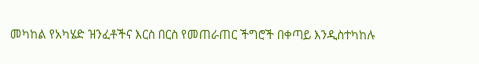መካከል የአካሄድ ዝንፈቶችና እርስ በርስ የመጠራጠር ችግሮች በቀጣይ እንዲስተካከሉ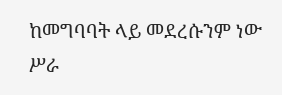ከመግባባት ላይ መደረሱንም ነው ሥራ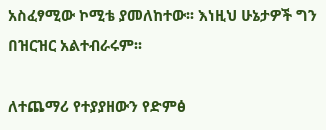አስፈፃሚው ኮሚቴ ያመለከተው፡፡ እነዚህ ሁኔታዎች ግን በዝርዝር አልተብራሩም፡፡

ለተጨማሪ የተያያዘውን የድምፅ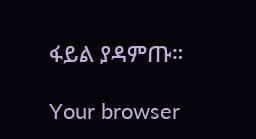ፋይል ያዳምጡ።

Your browser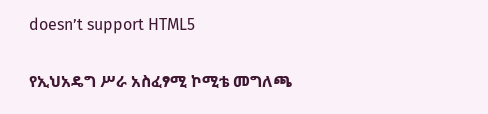doesn’t support HTML5

የኢህአዴግ ሥራ አስፈፃሚ ኮሚቴ መግለጫ